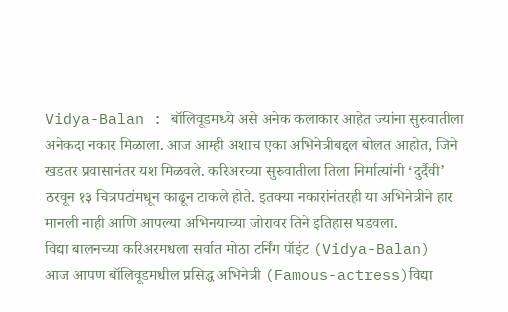Vidya-Balan : बॉलिवूडमध्ये असे अनेक कलाकार आहेत ज्यांना सुरुवातीला अनेकदा नकार मिळाला. आज आम्ही अशाच एका अभिनेत्रीबद्दल बोलत आहोत, जिने खडतर प्रवासानंतर यश मिळवले. करिअरच्या सुरुवातीला तिला निर्मात्यांनी ‘दुर्दैवी’ ठरवून १३ चित्रपटांमधून काढून टाकले होते. इतक्या नकारांनंतरही या अभिनेत्रीने हार मानली नाही आणि आपल्या अभिनयाच्या जोरावर तिने इतिहास घडवला.
विद्या बालनच्या करिअरमधला सर्वात मोठा टर्निंग पॉइंट (Vidya-Balan)
आज आपण बॉलिवूडमधील प्रसिद्ध अभिनेत्री (Famous-actress)विद्या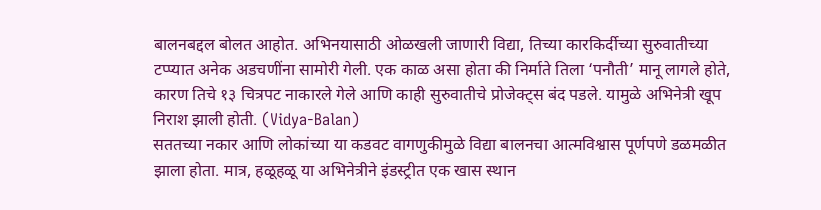बालनबद्दल बोलत आहोत. अभिनयासाठी ओळखली जाणारी विद्या, तिच्या कारकिर्दीच्या सुरुवातीच्या टप्प्यात अनेक अडचणींना सामोरी गेली. एक काळ असा होता की निर्माते तिला ‘पनौती’ मानू लागले होते, कारण तिचे १३ चित्रपट नाकारले गेले आणि काही सुरुवातीचे प्रोजेक्ट्स बंद पडले. यामुळे अभिनेत्री खूप निराश झाली होती. (Vidya-Balan)
सततच्या नकार आणि लोकांच्या या कडवट वागणुकीमुळे विद्या बालनचा आत्मविश्वास पूर्णपणे डळमळीत झाला होता. मात्र, हळूहळू या अभिनेत्रीने इंडस्ट्रीत एक खास स्थान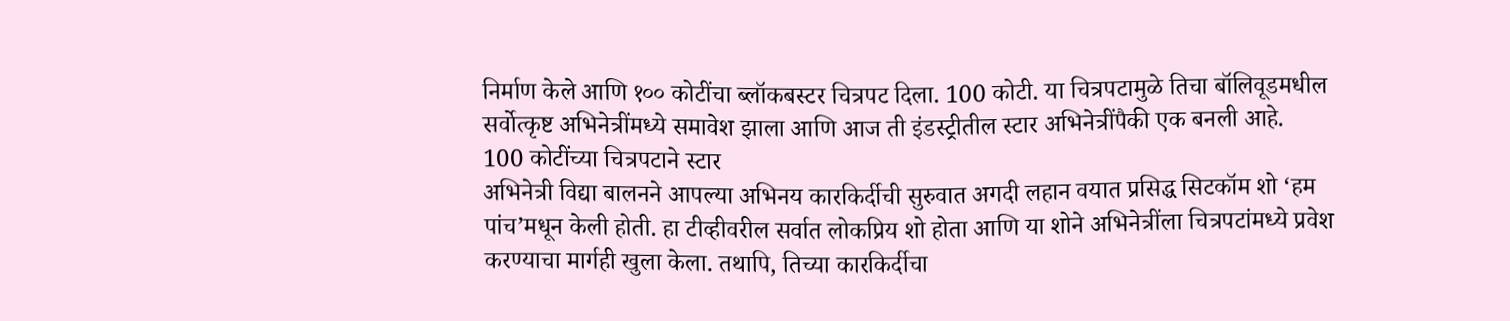निर्माण केले आणि १०० कोटींचा ब्लॉकबस्टर चित्रपट दिला. 100 कोटी. या चित्रपटामुळे तिचा बॉलिवूडमधील सर्वोत्कृष्ट अभिनेत्रींमध्ये समावेश झाला आणि आज ती इंडस्ट्रीतील स्टार अभिनेत्रींपैकी एक बनली आहे.
100 कोटींच्या चित्रपटाने स्टार
अभिनेत्री विद्या बालनने आपल्या अभिनय कारकिर्दीची सुरुवात अगदी लहान वयात प्रसिद्ध सिटकॉम शो ‘हम पांच’मधून केली होती. हा टीव्हीवरील सर्वात लोकप्रिय शो होता आणि या शोने अभिनेत्रींला चित्रपटांमध्ये प्रवेश करण्याचा मार्गही खुला केला. तथापि, तिच्या कारकिर्दीचा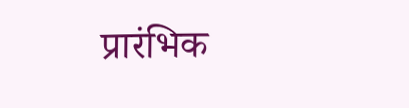प्रारंभिक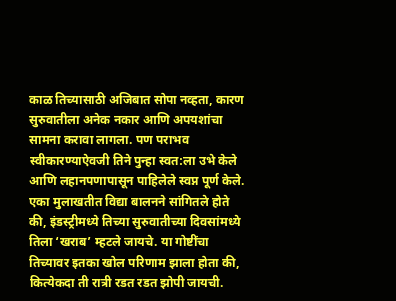काळ तिच्यासाठी अजिबात सोपा नव्हता, कारण सुरुवातीला अनेक नकार आणि अपयशांचा सामना करावा लागला. पण पराभव स्वीकारण्याऐवजी तिने पुन्हा स्वत:ला उभे केले आणि लहानपणापासून पाहिलेले स्वप्न पूर्ण केले.
एका मुलाखतीत विद्या बालनने सांगितले होते की, इंडस्ट्रीमध्ये तिच्या सुरुवातीच्या दिवसांमध्ये तिला ‘खराब’ म्हटले जायचे. या गोष्टींचा तिच्यावर इतका खोल परिणाम झाला होता की, कित्येकदा ती रात्री रडत रडत झोपी जायची.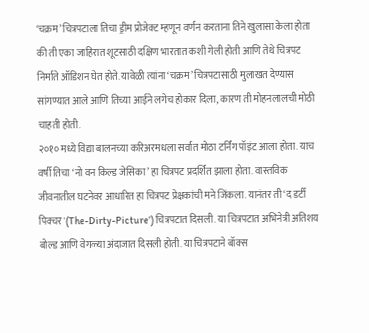‘चक्रम’ चित्रपटाला तिचा ड्रीम प्रोजेक्ट म्हणून वर्णन करताना तिने खुलासा केला होता की ती एका जाहिरात शूटसाठी दक्षिण भारतात कशी गेली होती आणि तेथे चित्रपट निर्माते ऑडिशन घेत होते. यावेळी त्यांना ‘चक्रम’ चित्रपटासाठी मुलाखत देण्यास सांगण्यात आले आणि तिच्या आईने लगेच होकार दिला, कारण ती मोहनलालची मोठी चाहती होती.
२०१० मध्ये विद्या बालनच्या करिअरमधला सर्वात मोठा टर्निंग पॉइंट आला होता. याच वर्षी तिचा ‘नो वन किल्ड जेसिका’ हा चित्रपट प्रदर्शित झाला होता. वास्तविक जीवनातील घटनेवर आधारित हा चित्रपट प्रेक्षकांची मने जिंकला. यानंतर ती ‘द डर्टी पिक्चर'(The-Dirty-Picture’) चित्रपटात दिसली. या चित्रपटात अभिनेत्री अतिशय बोल्ड आणि वेगळ्या अंदाजात दिसली होती. या चित्रपटाने बॉक्स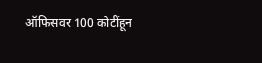ऑफिसवर 100 कोटींहून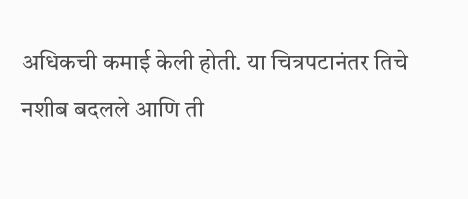अधिकची कमाई केली होती. या चित्रपटानंतर तिचे नशीब बदलले आणि ती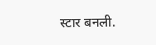स्टार बनली.